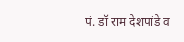पं. डॉ राम देशपांडे व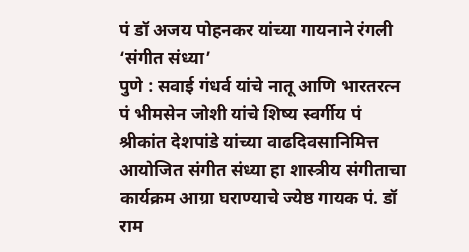पं डॉ अजय पोहनकर यांच्या गायनाने रंगली ‘संगीत संध्या’
पुणे : सवाई गंधर्व यांचे नातू आणि भारतरत्न पं भीमसेन जोशी यांचे शिष्य स्वर्गीय पं श्रीकांत देशपांडे यांच्या वाढदिवसानिमित्त आयोजित संगीत संध्या हा शास्त्रीय संगीताचा कार्यक्रम आग्रा घराण्याचे ज्येष्ठ गायक पं. डॉ राम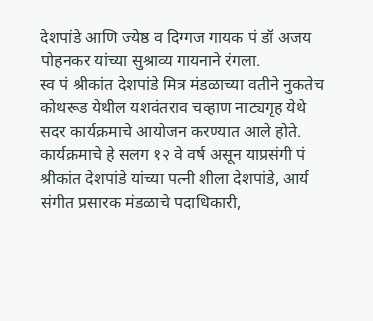देशपांडे आणि ज्येष्ठ व दिग्गज गायक पं डॉ अजय पोहनकर यांच्या सुश्राव्य गायनाने रंगला.
स्व पं श्रीकांत देशपांडे मित्र मंडळाच्या वतीने नुकतेच कोथरूड येथील यशवंतराव चव्हाण नाट्यगृह येथे सदर कार्यक्रमाचे आयोजन करण्यात आले होते. कार्यक्रमाचे हे सलग १२ वे वर्ष असून याप्रसंगी पं श्रीकांत देशपांडे यांच्या पत्नी शीला देशपांडे, आर्य संगीत प्रसारक मंडळाचे पदाधिकारी,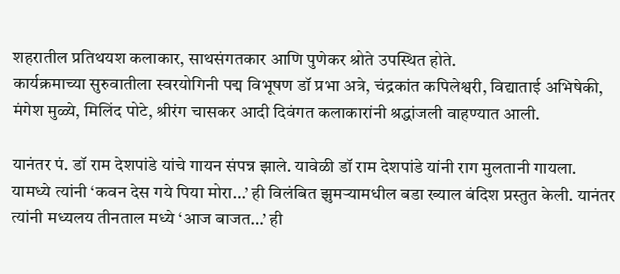शहरातील प्रतिथयश कलाकार, साथसंगतकार आणि पुणेकर श्रोते उपस्थित होते.
कार्यक्रमाच्या सुरुवातीला स्वरयोगिनी पद्म विभूषण डॉ प्रभा अत्रे, चंद्रकांत कपिलेश्वरी, विद्याताई अभिषेकी, मंगेश मुळ्ये, मिलिंद पोटे, श्रीरंग चासकर आदी दिवंगत कलाकारांनी श्रद्धांजली वाहण्यात आली.

यानंतर पं. डॉ राम देशपांडे यांचे गायन संपन्न झाले. यावेळी डॉ राम देशपांडे यांनी राग मुलतानी गायला. यामध्ये त्यांनी ‘कवन देस गये पिया मोरा…’ ही विलंबित झुमऱ्यामधील बडा ख्याल बंदिश प्रस्तुत केली. यानंतर त्यांनी मध्यलय तीनताल मध्ये ‘आज बाजत…’ ही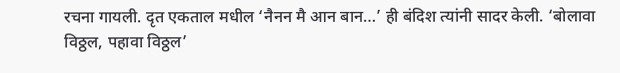रचना गायली. दृत एकताल मधील ‘नैनन मै आन बान…’ ही बंदिश त्यांनी सादर केली. ‘बोलावा विठ्ठल, पहावा विठ्ठल’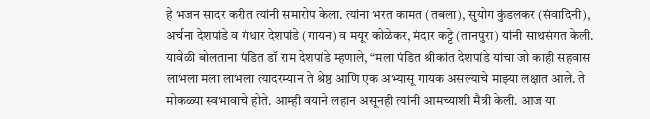हे भजन सादर करीत त्यांनी समारोप केला. त्यांना भरत कामत (तबला), सुयोग कुंडलकर (संवादिनी), अर्चना देशपांडे व गंधार देशपांडे (गायन) व मयूर कोळेकर, मंदार कट्टे (तानपुरा) यांनी साथसंगत केली.
यावेळी बोलताना पंडित डॉ राम देशपांडे म्हणाले, “मला पंडित श्रीकांत देशपांडे यांचा जो काही सहवास लाभला मला लाभला त्यादरम्यान ते श्रेष्ठ आणि एक अभ्यासू गायक असल्याचे माझ्या लक्षात आले. ते मोकळ्या स्वभावाचे होते. आम्ही वयाने लहान असूनही त्यांनी आमच्याशी मैत्री केली. आज या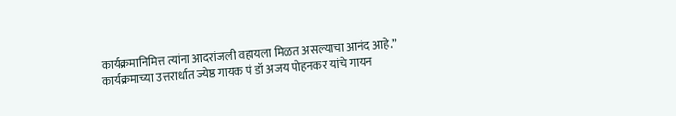कार्यक्रमानिमित्त त्यांना आदरांजली वहायला मिळत असल्याचा आनंद आहे.”
कार्यक्रमाच्या उत्तरार्धात ज्येष्ठ गायक पं डॉ अजय पोहनकर यांचे गायन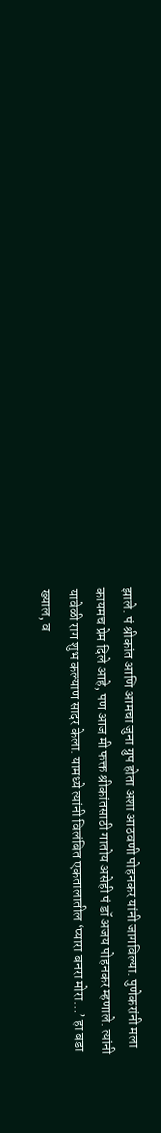झाले. पं श्रीकांत आणि आमचा जुना ग्रुप होता अशा आठवणी पोहनकर यांनी जागविल्या. पुणेकरांनी मला कायमच प्रेम दिले आहे, पण आज मी फक्त श्रीकांतसाठी गातोय असेही पं डॉ अजय पोहनकर म्हणाले. त्यांनी यावेळी राग शुभ कल्याण सादर केला. यामध्ये त्यांनी विलंबित एकतालातील ‘प्यारा बनरा मोरा…’ हा बडा ख्याल, व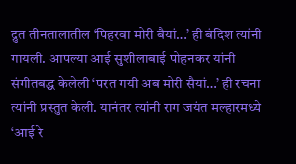द्रुत तीनतालातील ‘पिहरवा मोरी बैयां…’ ही बंदिश त्यांनी गायली. आपल्या आई सुशीलाबाई पोहनकर यांनी संगीतबद्ध केलेली ‘परत गयी अब मोरी सैयां…’ ही रचना त्यांनी प्रस्तुत केली. यानंतर त्यांनी राग जयंत मल्हारमध्ये ‘आई रे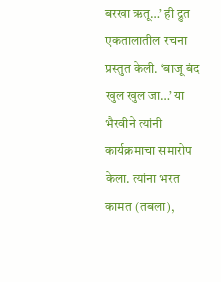बरखा ऋतू…’ ही द्रुत एकतालातील रचना प्रस्तुत केली. ‘बाजू बंद खुल खुल जा…’ या भैरवीने त्यांनी कार्यक्रमाचा समारोप केला. त्यांना भरत कामत (तबला),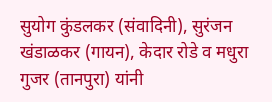सुयोग कुंडलकर (संवादिनी), सुरंजन खंडाळकर (गायन), केदार रोडे व मधुरा गुजर (तानपुरा) यांनी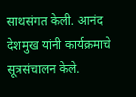साथसंगत केली. आनंद देशमुख यांनी कार्यक्रमाचे सूत्रसंचालन केले.